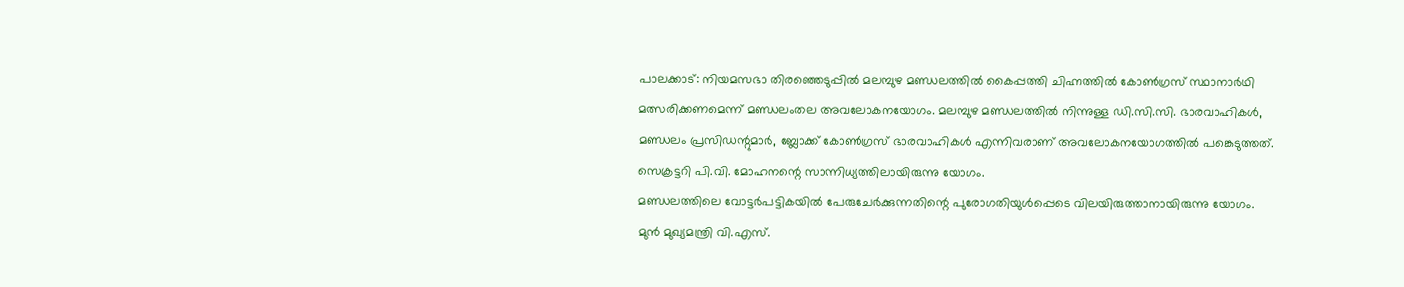പാലക്കാട്: നിയമസഭാ തിരഞ്ഞെടുപ്പിൽ മലമ്പുഴ മണ്ഡലത്തിൽ കൈപ്പത്തി ചിഹ്നത്തിൽ കോൺഗ്രസ് സ്ഥാനാർഥി മത്സരിക്കണമെന്ന് മണ്ഡലംതല അവലോകനയോഗം. മലമ്പുഴ മണ്ഡലത്തിൽ നിന്നുള്ള ഡി.സി.സി. ഭാരവാഹികൾ, മണ്ഡലം പ്രസിഡന്റുമാർ, ബ്ലോക്ക് കോൺഗ്രസ് ഭാരവാഹികൾ എന്നിവരാണ് അവലോകനയോഗത്തിൽ പങ്കെടുത്തത്. സെക്രട്ടറി പി.വി. മോഹനന്റെ സാന്നിധ്യത്തിലായിരുന്നു യോഗം.
മണ്ഡലത്തിലെ വോട്ടർപട്ടികയിൽ പേരുചേർക്കുന്നതിന്റെ പുരോഗതിയുൾപ്പെടെ വിലയിരുത്താനായിരുന്നു യോഗം.
മുൻ മുഖ്യമന്ത്രി വി.എസ്.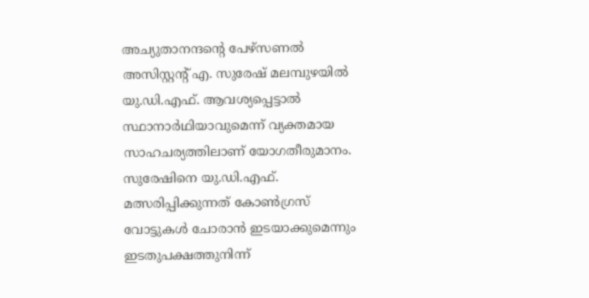അച്യുതാനന്ദന്റെ പേഴ്സണൽ അസിസ്റ്റന്റ് എ. സുരേഷ് മലമ്പുഴയിൽ യു.ഡി.എഫ്. ആവശ്യപ്പെട്ടാൽ സ്ഥാനാർഥിയാവുമെന്ന് വ്യക്തമായ സാഹചര്യത്തിലാണ് യോഗതീരുമാനം.
സുരേഷിനെ യു.ഡി.എഫ്. മത്സരിപ്പിക്കുന്നത് കോൺഗ്രസ് വോട്ടുകൾ ചോരാൻ ഇടയാക്കുമെന്നും ഇടതുപക്ഷത്തുനിന്ന്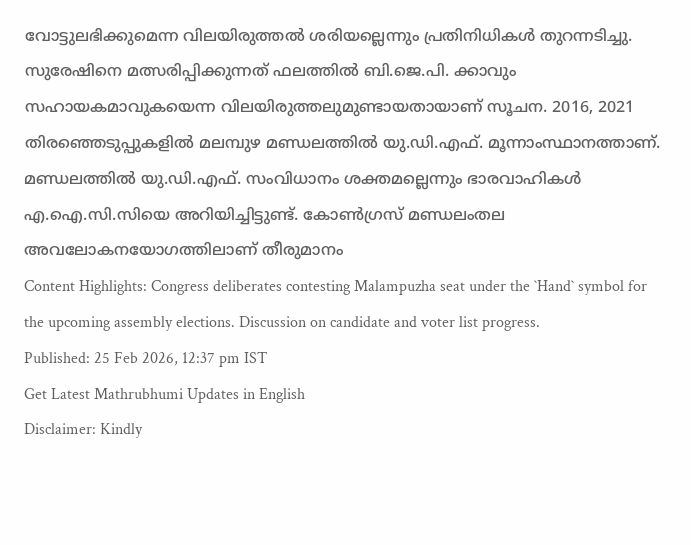വോട്ടുലഭിക്കുമെന്ന വിലയിരുത്തൽ ശരിയല്ലെന്നും പ്രതിനിധികൾ തുറന്നടിച്ചു.
സുരേഷിനെ മത്സരിപ്പിക്കുന്നത് ഫലത്തിൽ ബി.ജെ.പി. ക്കാവും സഹായകമാവുകയെന്ന വിലയിരുത്തലുമുണ്ടായതായാണ് സൂചന. 2016, 2021 തിരഞ്ഞെടുപ്പുകളിൽ മലമ്പുഴ മണ്ഡലത്തിൽ യു.ഡി.എഫ്. മൂന്നാംസ്ഥാനത്താണ്. മണ്ഡലത്തിൽ യു.ഡി.എഫ്. സംവിധാനം ശക്തമല്ലെന്നും ഭാരവാഹികൾ എ.ഐ.സി.സിയെ അറിയിച്ചിട്ടുണ്ട്. കോൺഗ്രസ് മണ്ഡലംതല അവലോകനയോഗത്തിലാണ് തീരുമാനം
Content Highlights: Congress deliberates contesting Malampuzha seat under the `Hand` symbol for the upcoming assembly elections. Discussion on candidate and voter list progress.
Published: 25 Feb 2026, 12:37 pm IST
Get Latest Mathrubhumi Updates in English
Disclaimer: Kindly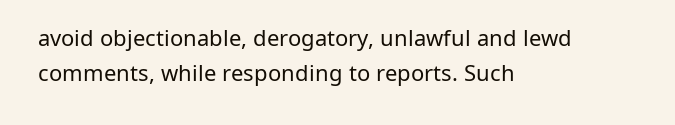avoid objectionable, derogatory, unlawful and lewd comments, while responding to reports. Such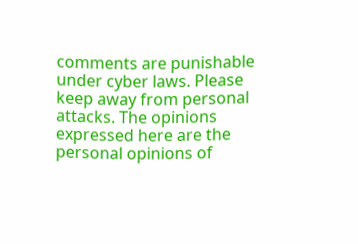comments are punishable under cyber laws. Please keep away from personal attacks. The opinions expressed here are the personal opinions of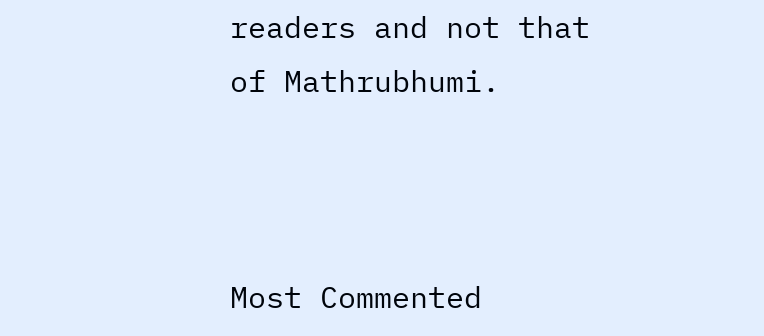readers and not that of Mathrubhumi.



Most Commented